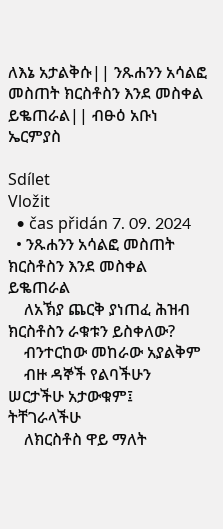ለእኔ አታልቅሱ|| ንጹሐንን አሳልፎ መስጠት ክርስቶስን እንደ መስቀል ይቈጠራል|| ብፁዕ አቡነ ኤርምያስ

Sdílet
Vložit
  • čas přidán 7. 09. 2024
  • ንጹሐንን አሳልፎ መስጠት ክርስቶስን እንደ መስቀል ይቈጠራል
    ለአኽያ ጨርቅ ያነጠፈ ሕዝብ ክርስቶስን ራቁቱን ይስቀለው?
    ብንተርከው መከራው አያልቅም
    ብዙ ዳኞች የልባችሁን ሠርታችሁ አታውቁም፤ ትቸገራላችሁ
    ለክርስቶስ ዋይ ማለት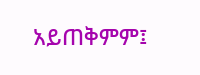አይጠቅምም፤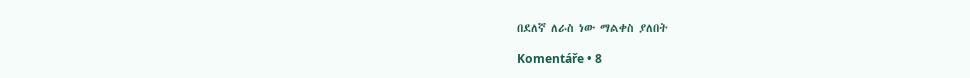በደለኛ ለራስ ነው ማልቀስ ያለበት

Komentáře • 8